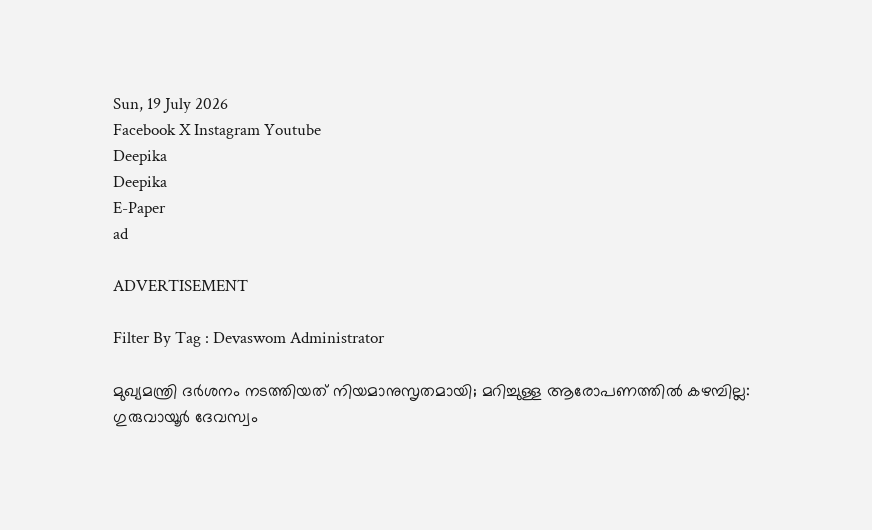Sun, 19 July 2026
Facebook X Instagram Youtube
Deepika
Deepika
E-Paper
ad

ADVERTISEMENT

Filter By Tag : Devaswom Administrator

മുഖ്യമന്ത്രി ദർശനം നടത്തിയത് നിയമാനുസൃതമായി; മറിച്ചുള്ള ആരോപണത്തിൽ കഴമ്പില്ല: ഗുരുവായൂർ ദേവസ്വം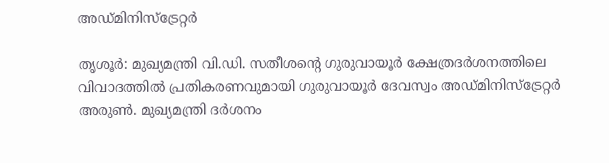അഡ്മിനിസ്ട്രേറ്റർ

തൃശൂർ: മുഖ്യമന്ത്രി വി.ഡി. സതീശന്‍റെ ഗുരുവായൂർ ക്ഷേത്രദർശനത്തിലെ വിവാദത്തിൽ പ്രതികരണവുമായി ഗുരുവായൂർ ദേവസ്വം അഡ്മിനിസ്ട്രേറ്റർ അരുൺ. മുഖ്യമന്ത്രി ദർശനം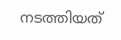നടത്തിയത്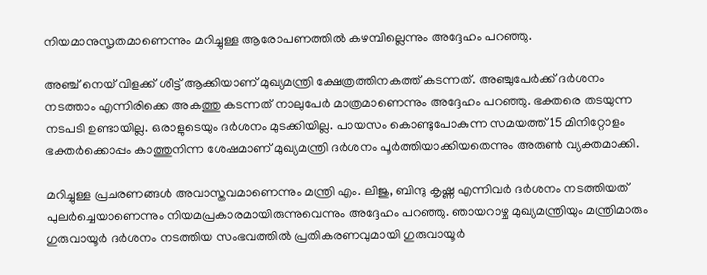നിയമാനുസൃതമാണെന്നും മറിച്ചുള്ള ആരോപണത്തിൽ കഴമ്പില്ലെന്നും അദ്ദേഹം പറഞ്ഞു.

അഞ്ച് നെയ് വിളക്ക് ശീട്ട് ആക്കിയാണ് മുഖ്യമന്ത്രി ക്ഷേത്രത്തിനകത്ത് കടന്നത്. അഞ്ചുപേർക്ക് ദർശനം നടത്താം എന്നിരിക്കെ അകത്തു കടന്നത് നാലുപേർ മാത്രമാണെന്നും അദ്ദേഹം പറഞ്ഞു. ഭക്തരെ തടയുന്ന നടപടി ഉണ്ടായില്ല. ഒരാളുടെയും ദർശനം മുടക്കിയില്ല. പായസം കൊണ്ടുപോകുന്ന സമയത്ത് 15 മിനിറ്റോളം ഭക്തർക്കൊപ്പം കാത്തുനിന്ന ശേഷമാണ് മുഖ്യമന്ത്രി ദർശനം പൂർത്തിയാക്കിയതെന്നും അരുൺ വ്യക്തമാക്കി.

മറിച്ചുള്ള പ്രചരണങ്ങൾ അവാസ്തവമാണെന്നും മന്ത്രി എം. ലിജു, ബിന്ദു കൃഷ്ണ എന്നിവർ ദർശനം നടത്തിയത് പുലർച്ചെയാണെന്നും നിയമപ്രകാരമായിരുന്നുവെന്നും അദ്ദേഹം പറഞ്ഞു. ഞായറാഴ്ച മുഖ്യമന്ത്രിയും മന്ത്രിമാരും ഗുരുവായൂർ ദർശനം നടത്തിയ സംഭവത്തിൽ പ്രതികരണവുമായി ഗുരുവായൂർ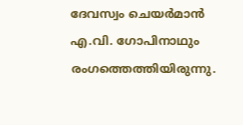ദേവസ്വം ചെയർമാൻ എ.വി. ഗോപിനാഥും രംഗത്തെത്തിയിരുന്നു.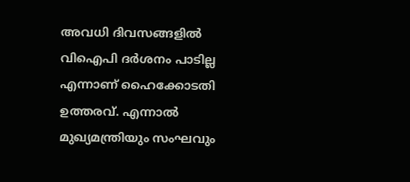അവധി ദിവസങ്ങളിൽ വിഐപി ദർശനം പാടില്ല എന്നാണ് ഹൈക്കോടതി ഉത്തരവ്. എന്നാൽ മുഖ്യമന്ത്രിയും സംഘവും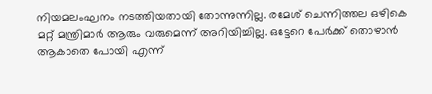നിയമലംഘനം നടത്തിയതായി തോന്നുന്നില്ല. രമേശ്‌ ചെന്നിത്തല ഒഴികെ മറ്റ് മന്ത്രിമാർ ആരും വരുമെന്ന് അറിയിച്ചില്ല. ഒട്ടേറെ പേർക്ക് തൊഴാൻ ആകാതെ പോയി എന്ന്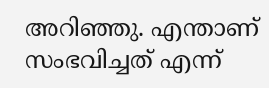അറിഞ്ഞു. എന്താണ് സംഭവിച്ചത് എന്ന്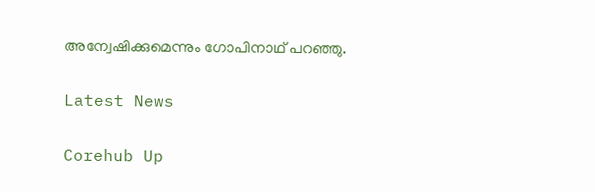അന്വേഷിക്കുമെന്നും ഗോപിനാഥ് പറഞ്ഞു.

Latest News

Corehub Up